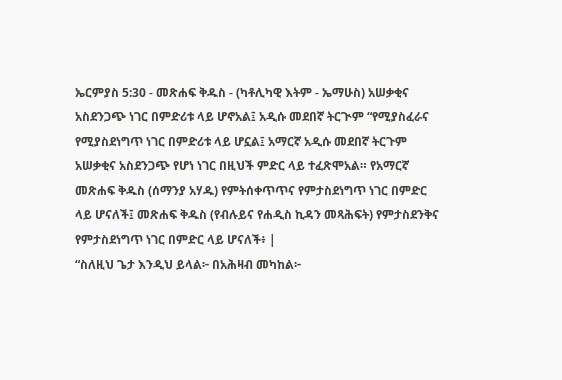ኤርምያስ 5:30 - መጽሐፍ ቅዱስ - (ካቶሊካዊ እትም - ኤማሁስ) አሠቃቂና አስደንጋጭ ነገር በምድሪቱ ላይ ሆኖአል፤ አዲሱ መደበኛ ትርጒም “የሚያስፈራና የሚያስደነግጥ ነገር በምድሪቱ ላይ ሆኗል፤ አማርኛ አዲሱ መደበኛ ትርጉም አሠቃቂና አስደንጋጭ የሆነ ነገር በዚህች ምድር ላይ ተፈጽሞአል። የአማርኛ መጽሐፍ ቅዱስ (ሰማንያ አሃዱ) የምትሰቀጥጥና የምታስደነግጥ ነገር በምድር ላይ ሆናለች፤ መጽሐፍ ቅዱስ (የብሉይና የሐዲስ ኪዳን መጻሕፍት) የምታስደንቅና የምታስደነግጥ ነገር በምድር ላይ ሆናለች፥ |
“ስለዚህ ጌታ እንዲህ ይላል፦ በአሕዛብ መካከል፦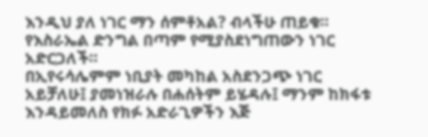እንዲህ ያለ ነገር ማን ሰምቶአል? ብላችሁ ጠይቁ። የእስራኤል ድንግል በጣም የሚያስደነግጠውን ነገር አድርጋለች።
በኢየሩሳሌምም ነቢያት መካከል አስደንጋጭ ነገር አይቻለሁ፤ ያመነዝራሉ በሐሰትም ይሄዳሉ፤ ማንም ከክፋቱ እንዳይመለስ የክፉ አድራጊዎችን እጅ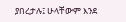ያበረታሉ፤ ሁላቸውም እንደ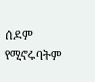ሰዶም የሚኖሩባትም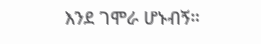እንደ ገሞራ ሆኑብኝ።